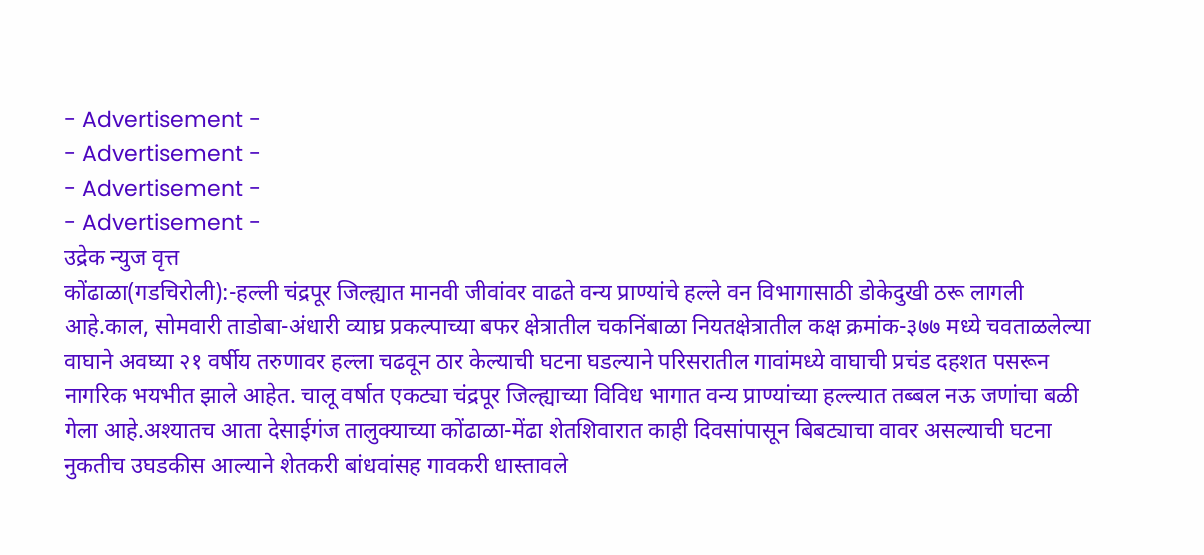- Advertisement -
- Advertisement -
- Advertisement -
- Advertisement -
उद्रेक न्युज वृत्त
कोंढाळा(गडचिरोली):-हल्ली चंद्रपूर जिल्ह्यात मानवी जीवांवर वाढते वन्य प्राण्यांचे हल्ले वन विभागासाठी डोकेदुखी ठरू लागली आहे.काल, सोमवारी ताडोबा-अंधारी व्याघ्र प्रकल्पाच्या बफर क्षेत्रातील चकनिंबाळा नियतक्षेत्रातील कक्ष क्रमांक-३७७ मध्ये चवताळलेल्या वाघाने अवघ्या २१ वर्षीय तरुणावर हल्ला चढवून ठार केल्याची घटना घडल्याने परिसरातील गावांमध्ये वाघाची प्रचंड दहशत पसरून नागरिक भयभीत झाले आहेत. चालू वर्षात एकट्या चंद्रपूर जिल्ह्याच्या विविध भागात वन्य प्राण्यांच्या हल्ल्यात तब्बल नऊ जणांचा बळी गेला आहे.अश्यातच आता देसाईगंज तालुक्याच्या कोंढाळा-मेंढा शेतशिवारात काही दिवसांपासून बिबट्याचा वावर असल्याची घटना नुकतीच उघडकीस आल्याने शेतकरी बांधवांसह गावकरी धास्तावले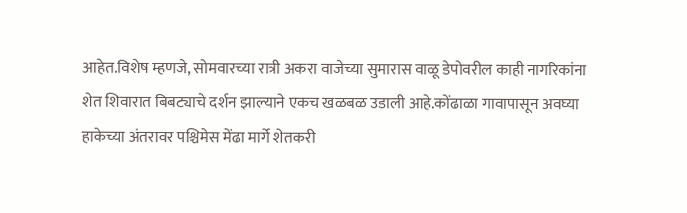आहेत.विशेष म्हणजे, सोमवारच्या रात्री अकरा वाजेच्या सुमारास वाळू डेपोवरील काही नागरिकांना शेत शिवारात बिबट्याचे दर्शन झाल्याने एकच खळबळ उडाली आहे.कोंढाळा गावापासून अवघ्या हाकेच्या अंतरावर पश्चिमेस मेंढा मार्गे शेतकरी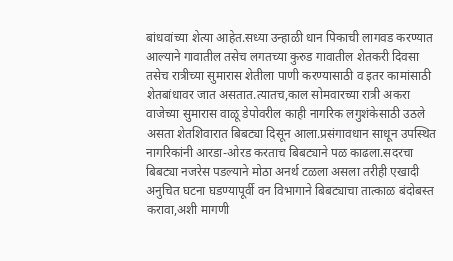बांधवांच्या शेत्या आहेत.सध्या उन्हाळी धान पिकाची लागवड करण्यात आल्याने गावातील तसेच लगतच्या कुरुड गावातील शेतकरी दिवसा तसेच रात्रीच्या सुमारास शेतीला पाणी करण्यासाठी व इतर कामांसाठी शेतबांधावर जात असतात.त्यातच,काल सोमवारच्या रात्री अकरा वाजेच्या सुमारास वाळू डेपोवरील काही नागरिक लगुशंकेसाठी उठले असता शेतशिवारात बिबट्या दिसून आला.प्रसंगावधान साधून उपस्थित नागरिकांनी आरडा-ओरड करताच बिबट्याने पळ काढला.सदरचा बिबट्या नजरेस पडल्याने मोठा अनर्थ टळला असला तरीही एखादी अनुचित घटना घडण्यापूर्वी वन विभागाने बिबट्याचा तात्काळ बंदोबस्त करावा,अशी मागणी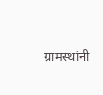ग्रामस्थांनी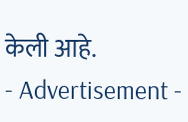केली आहे.
- Advertisement -